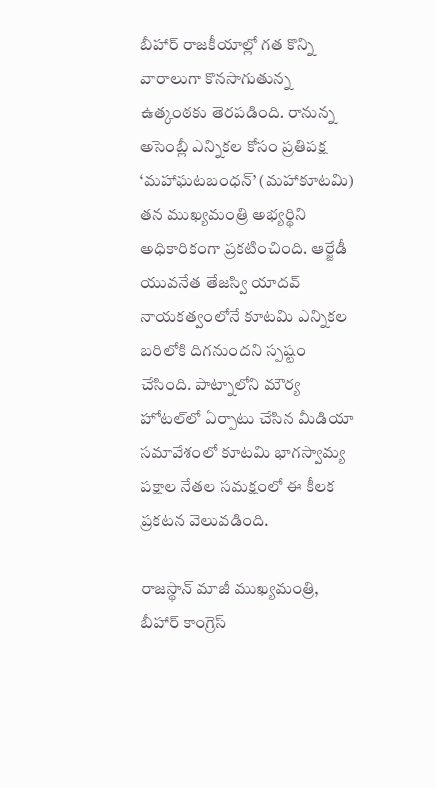బీహార్ రాజకీయాల్లో గత కొన్ని వారాలుగా కొనసాగుతున్న ఉత్కంఠకు తెరపడింది. రానున్న అసెంబ్లీ ఎన్నికల కోసం ప్రతిపక్ష ‘మహాఘటబంధన్’ (మహాకూటమి) తన ముఖ్యమంత్రి అభ్యర్థిని అధికారికంగా ప్రకటించింది. ఆర్జేడీ యువనేత తేజస్వి యాదవ్ నాయకత్వంలోనే కూటమి ఎన్నికల బరిలోకి దిగనుందని స్పష్టం చేసింది. పాట్నాలోని మౌర్య హోటల్‌లో ఏర్పాటు చేసిన మీడియా సమావేశంలో కూటమి భాగస్వామ్య పక్షాల నేతల సమక్షంలో ఈ కీలక ప్రకటన వెలువడింది.

రాజస్థాన్ మాజీ ముఖ్యమంత్రి, బీహార్ కాంగ్రెస్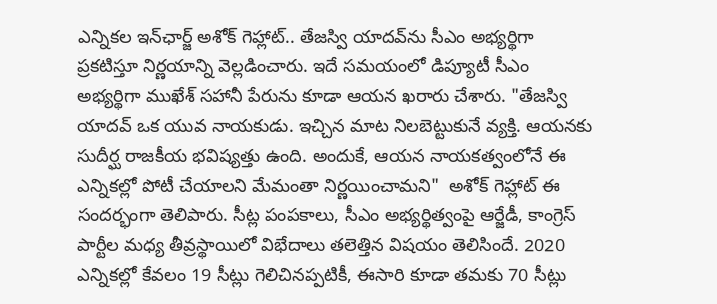ఎన్నికల ఇన్‌ఛార్జ్ అశోక్ గెహ్లాట్.. తేజస్వి యాదవ్‌ను సీఎం అభ్యర్థిగా ప్రకటిస్తూ నిర్ణయాన్ని వెల్లడించారు. ఇదే సమయంలో డిప్యూటీ సీఎం అభ్యర్థిగా ముఖేశ్ సహానీ పేరును కూడా ఆయన ఖరారు చేశారు. "తేజస్వి యాదవ్ ఒక యువ నాయకుడు. ఇచ్చిన మాట నిలబెట్టుకునే వ్యక్తి. ఆయనకు సుదీర్ఘ రాజకీయ భవిష్యత్తు ఉంది. అందుకే, ఆయన నాయకత్వంలోనే ఈ ఎన్నికల్లో పోటీ చేయాలని మేమంతా నిర్ణయించామని"  అశోక్ గెహ్లాట్ ఈ సందర్భంగా తెలిపారు. సీట్ల పంపకాలు, సీఎం అభ్యర్థిత్వంపై ఆర్జేడీ, కాంగ్రెస్ పార్టీల మధ్య తీవ్రస్థాయిలో విభేదాలు తలెత్తిన విషయం తెలిసిందే. 2020 ఎన్నికల్లో కేవలం 19 సీట్లు గెలిచినప్పటికీ, ఈసారి కూడా తమకు 70 సీట్లు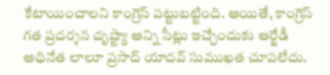కేటాయించాలని కాంగ్రెస్ పట్టుబట్టింది. అయితే, కాంగ్రెస్ గత ప్రదర్శన దృష్ట్యా అన్ని సీట్లు ఇచ్చేందుకు ఆర్జేడీ అధినేత లాలూ ప్రసాద్ యాదవ్ సుముఖత చూపలేదు.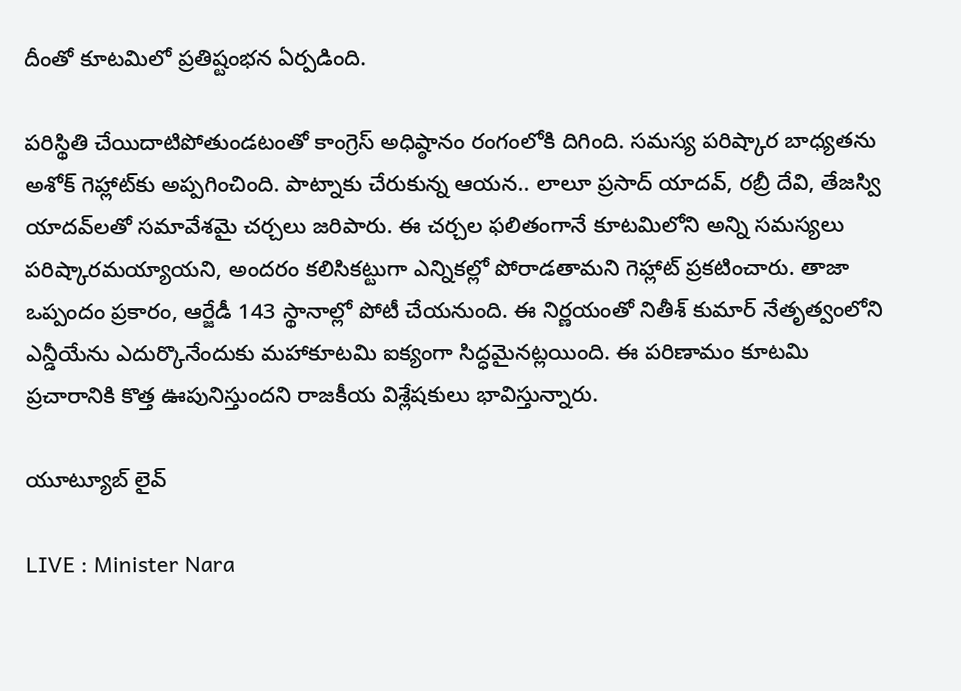దీంతో కూటమిలో ప్రతిష్టంభన ఏర్పడింది.

పరిస్థితి చేయిదాటిపోతుండటంతో కాంగ్రెస్ అధిష్ఠానం రంగంలోకి దిగింది. సమస్య పరిష్కార బాధ్యతను అశోక్ గెహ్లాట్‌కు అప్పగించింది. పాట్నాకు చేరుకున్న ఆయన.. లాలూ ప్రసాద్ యాదవ్, రబ్రీ దేవి, తేజస్వి యాదవ్‌లతో సమావేశమై చర్చలు జరిపారు. ఈ చర్చల ఫలితంగానే కూటమిలోని అన్ని సమస్యలు పరిష్కారమయ్యాయని, అందరం కలిసికట్టుగా ఎన్నికల్లో పోరాడతామని గెహ్లాట్ ప్రకటించారు. తాజా ఒప్పందం ప్రకారం, ఆర్జేడీ 143 స్థానాల్లో పోటీ చేయనుంది. ఈ నిర్ణయంతో నితీశ్ కుమార్ నేతృత్వంలోని ఎన్డీయేను ఎదుర్కొనేందుకు మహాకూటమి ఐక్యంగా సిద్ధమైనట్లయింది. ఈ పరిణామం కూటమి ప్రచారానికి కొత్త ఊపునిస్తుందని రాజకీయ విశ్లేషకులు భావిస్తున్నారు.

యూట్యూబ్ లైవ్

LIVE : Minister Nara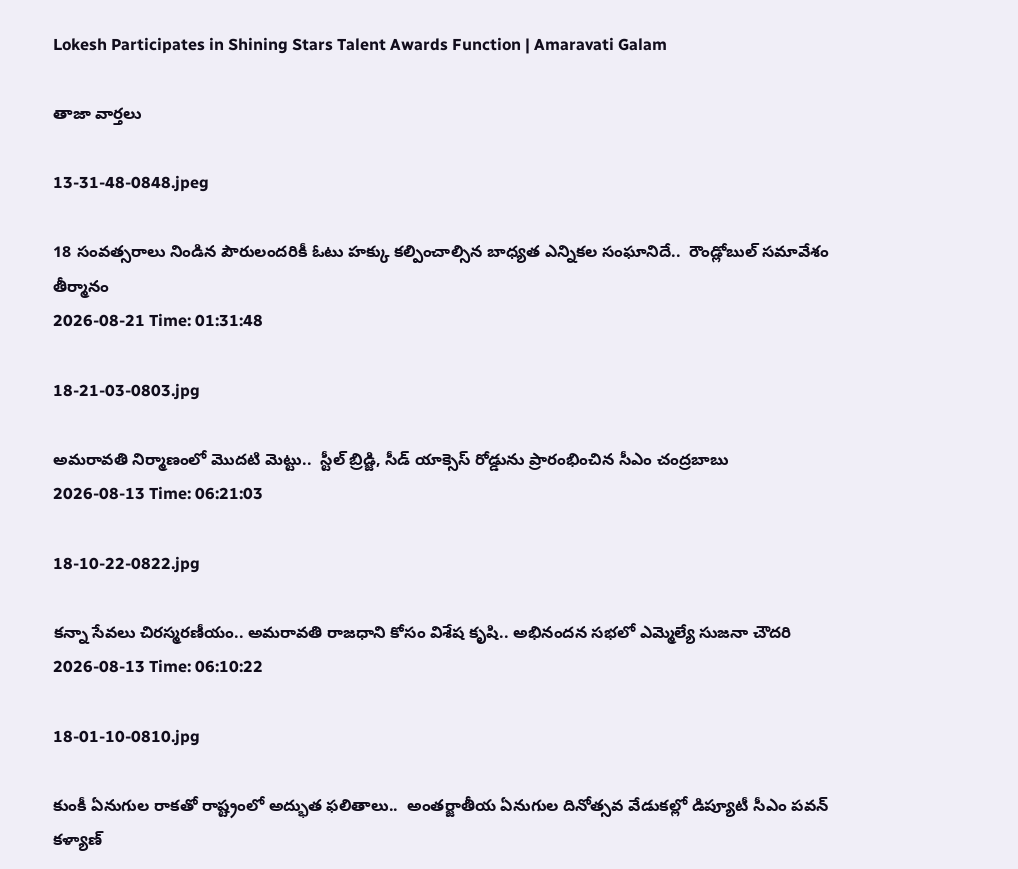Lokesh Participates in Shining Stars Talent Awards Function | Amaravati Galam

తాజా వార్తలు

13-31-48-0848.jpeg

18 సంవత్సరాలు నిండిన పౌరులందరికీ ఓటు హక్కు కల్పించాల్సిన బాధ్యత ఎన్నికల సంఘానిదే..  రౌండ్లోబుల్ సమావేశం తీర్మానం
2026-08-21 Time: 01:31:48

18-21-03-0803.jpg

అమరావతి నిర్మాణంలో మొదటి మెట్టు..  స్టీల్ బ్రిడ్జి, సీడ్ యాక్సెస్ రోడ్డును ప్రారంభించిన సీఎం చంద్రబాబు
2026-08-13 Time: 06:21:03

18-10-22-0822.jpg

కన్నా సేవలు చిరస్మరణీయం.. అమరావతి రాజధాని కోసం విశేష కృషి.. అభినందన సభలో ఎమ్మెల్యే సుజనా చౌదరి
2026-08-13 Time: 06:10:22

18-01-10-0810.jpg

కుంకీ ఏనుగుల రాకతో రాష్ట్రంలో అద్భుత ఫలితాలు..  అంతర్జాతీయ ఏనుగుల దినోత్సవ వేడుకల్లో డిప్యూటీ సీఎం పవన్ కళ్యాణ్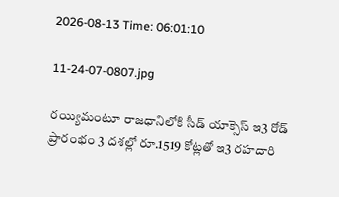2026-08-13 Time: 06:01:10

11-24-07-0807.jpg

రయ్యిమంటూ రాజధానిలోకి సీడ్‌ యాక్సెస్‌ ఇ3 రోడ్‌ ప్రారంభం 3 దశల్లో రూ.1519 కోట్లతో ఇ3 రహదారి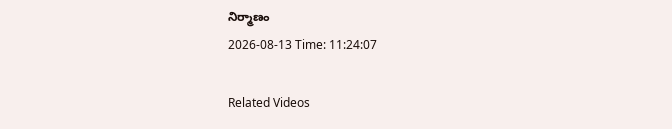నిర్మాణం
2026-08-13 Time: 11:24:07

Related Videos